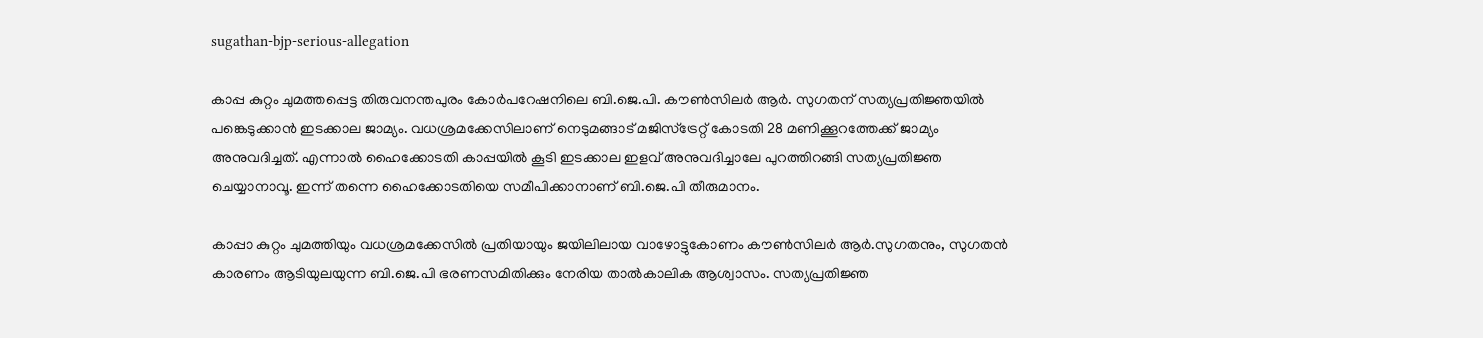sugathan-bjp-serious-allegation

കാപ്പ കുറ്റം ചുമത്തപ്പെട്ട തിരുവനന്തപുരം കോര്‍പറേഷനിലെ ബി.ജെ.പി. കൗണ്‍സിലര്‍ ആര്‍. സുഗതന് സത്യപ്രതിജ്ഞയില്‍ പങ്കെടുക്കാന്‍ ഇടക്കാല ജാമ്യം. വധശ്രമക്കേസിലാണ് നെടുമങ്ങാട് മജിസ്ട്രേറ്റ് കോടതി 28 മണിക്കൂറത്തേക്ക് ജാമ്യം അനുവദിച്ചത്. എന്നാല്‍ ഹൈക്കോടതി കാപ്പയില്‍ കൂടി ഇടക്കാല ഇളവ് അനുവദിച്ചാലേ പുറത്തിറങ്ങി സത്യപ്രതിജ്ഞ ചെയ്യാനാവൂ. ഇന്ന് തന്നെ ഹൈക്കോടതിയെ സമീപിക്കാനാണ് ബി.ജെ.പി തീരുമാനം.

കാപ്പാ കുറ്റം ചുമത്തിയും വധശ്രമക്കേസില്‍ പ്രതിയായും ജയിലിലായ വാഴോട്ടുകോണം കൗണ്‍സിലര്‍ ആര്‍.സുഗതനും, സുഗതന്‍ കാരണം ആടിയുലയുന്ന ബി.ജെ.പി ഭരണസമിതിക്കും നേരിയ താല്‍കാലിക ആശ്വാസം. സത്യപ്രതിജ്ഞ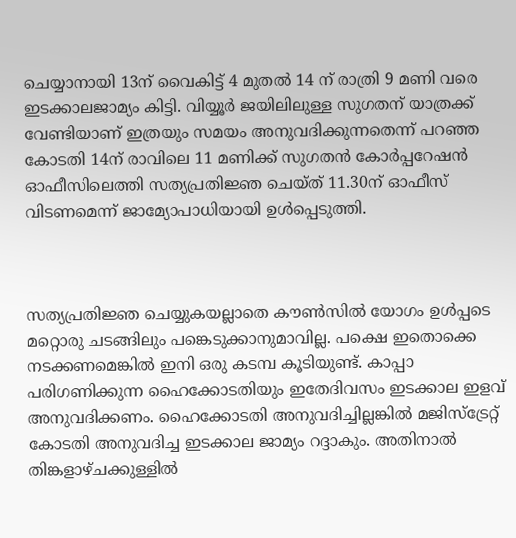ചെയ്യാനായി 13ന് വൈകിട്ട് 4 മുതല്‍ 14 ന് രാത്രി 9 മണി വരെ ഇടക്കാലജാമ്യം കിട്ടി. വിയ്യൂര്‍ ജയിലിലുള്ള സുഗതന് യാത്രക്ക് വേണ്ടിയാണ് ഇത്രയും സമയം അനുവദിക്കുന്നതെന്ന് പറഞ്ഞ കോടതി 14ന് രാവിലെ 11 മണിക്ക് സുഗതന്‍ കോര്‍പ്പറേഷന്‍ ഓഫീസിലെത്തി സത്യപ്രതിജ്ഞ ചെയ്ത് 11.30ന് ഓഫീസ് വിടണമെന്ന് ജാമ്യോപാധിയായി ഉള്‍പ്പെടുത്തി.



സത്യപ്രതിജ്ഞ ചെയ്യുകയല്ലാതെ കൗണ്‍സില്‍ യോഗം ഉള്‍പ്പടെ മറ്റൊരു ചടങ്ങിലും പങ്കെടുക്കാനുമാവില്ല. പക്ഷെ ഇതൊക്കെ നടക്കണമെങ്കില്‍ ഇനി ഒരു കടമ്പ കൂടിയുണ്ട്. കാപ്പാ പരിഗണിക്കുന്ന ഹൈക്കോടതിയും ഇതേദിവസം ഇടക്കാല ഇളവ് അനുവദിക്കണം. ഹൈക്കോടതി അനുവദിച്ചില്ലങ്കില്‍ മജിസ്ട്രേറ്റ് കോടതി അനുവദിച്ച ഇടക്കാല ജാമ്യം റദ്ദാകും. അതിനാല്‍ തിങ്കളാഴ്ചക്കുള്ളില്‍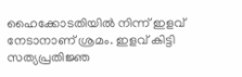ഹൈക്കോടതിയില്‍ നിന്ന് ഇളവ് നേടാനാണ് ശ്രമം. ഇളവ് കിട്ടി സത്യപ്രതിജ്ഞ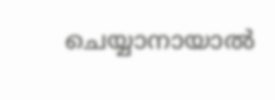ചെയ്യാനായാല്‍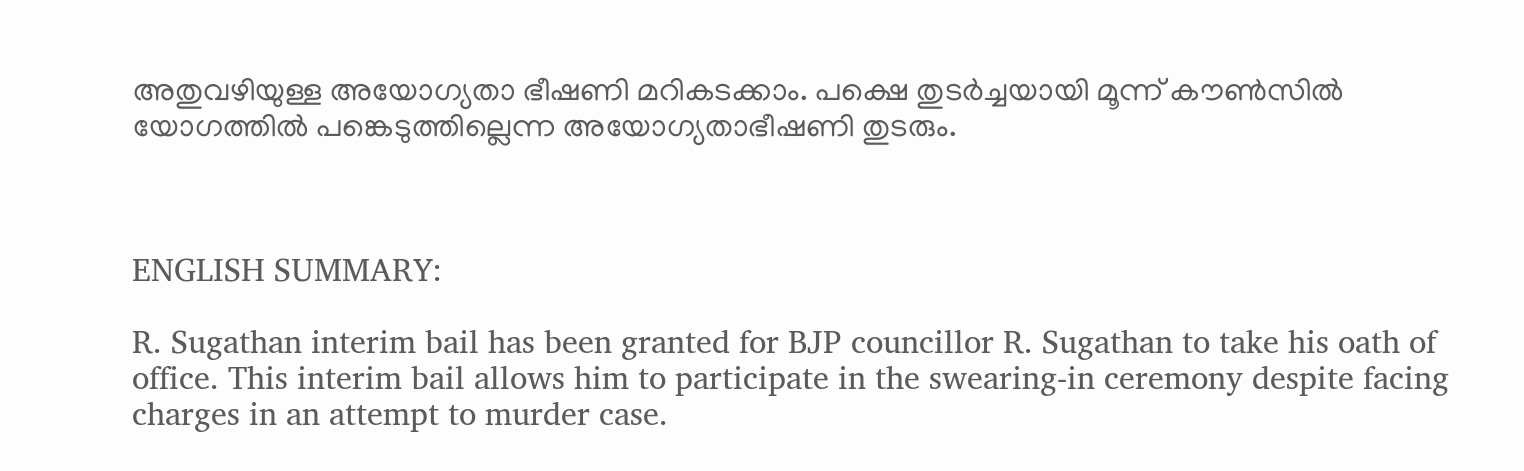അതുവഴിയുള്ള അയോഗ്യതാ ഭീഷണി മറികടക്കാം. പക്ഷെ തുടര്‍ച്ചയായി മൂന്ന് കൗണ്‍സില്‍ യോഗത്തില്‍ പങ്കെടുത്തില്ലെന്ന അയോഗ്യതാഭീഷണി തുടരും.



ENGLISH SUMMARY:

R. Sugathan interim bail has been granted for BJP councillor R. Sugathan to take his oath of office. This interim bail allows him to participate in the swearing-in ceremony despite facing charges in an attempt to murder case.